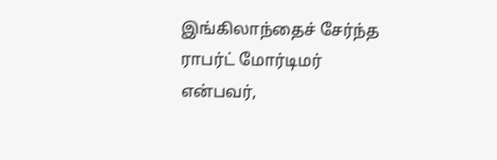இங்கிலாந்தைச் சேர்ந்த ராபர்ட் மோர்டிமர் என்பவர்,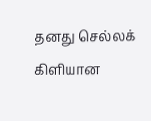தனது செல்லக் கிளியான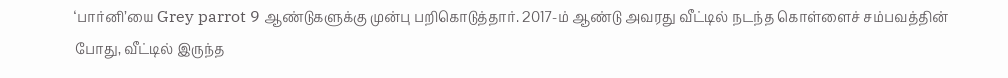‘பார்னி’யை Grey parrot 9 ஆண்டுகளுக்கு முன்பு பறிகொடுத்தார். 2017-ம் ஆண்டு அவரது வீட்டில் நடந்த கொள்ளைச் சம்பவத்தின் போது, வீட்டில் இருந்த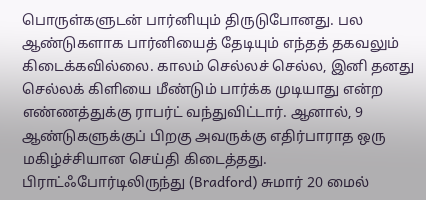பொருள்களுடன் பார்னியும் திருடுபோனது. பல ஆண்டுகளாக பார்னியைத் தேடியும் எந்தத் தகவலும் கிடைக்கவில்லை. காலம் செல்லச் செல்ல, இனி தனது செல்லக் கிளியை மீண்டும் பார்க்க முடியாது என்ற எண்ணத்துக்கு ராபர்ட் வந்துவிட்டார். ஆனால், 9 ஆண்டுகளுக்குப் பிறகு அவருக்கு எதிர்பாராத ஒரு மகிழ்ச்சியான செய்தி கிடைத்தது. பிராட்ஃபோர்டிலிருந்து (Bradford) சுமார் 20 மைல்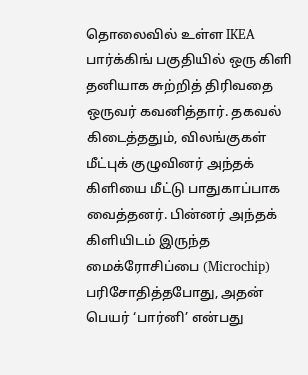தொலைவில் உள்ள IKEA பார்க்கிங் பகுதியில் ஒரு கிளி தனியாக சுற்றித் திரிவதை ஒருவர் கவனித்தார். தகவல் கிடைத்ததும், விலங்குகள் மீட்புக் குழுவினர் அந்தக் கிளியை மீட்டு பாதுகாப்பாக வைத்தனர். பின்னர் அந்தக் கிளியிடம் இருந்த மைக்ரோசிப்பை (Microchip) பரிசோதித்தபோது, அதன் பெயர் ‘பார்னி’ என்பது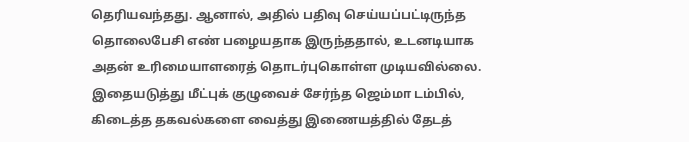தெரியவந்தது. ஆனால், அதில் பதிவு செய்யப்பட்டிருந்த தொலைபேசி எண் பழையதாக இருந்ததால், உடனடியாக அதன் உரிமையாளரைத் தொடர்புகொள்ள முடியவில்லை. இதையடுத்து மீட்புக் குழுவைச் சேர்ந்த ஜெம்மா டம்பில், கிடைத்த தகவல்களை வைத்து இணையத்தில் தேடத்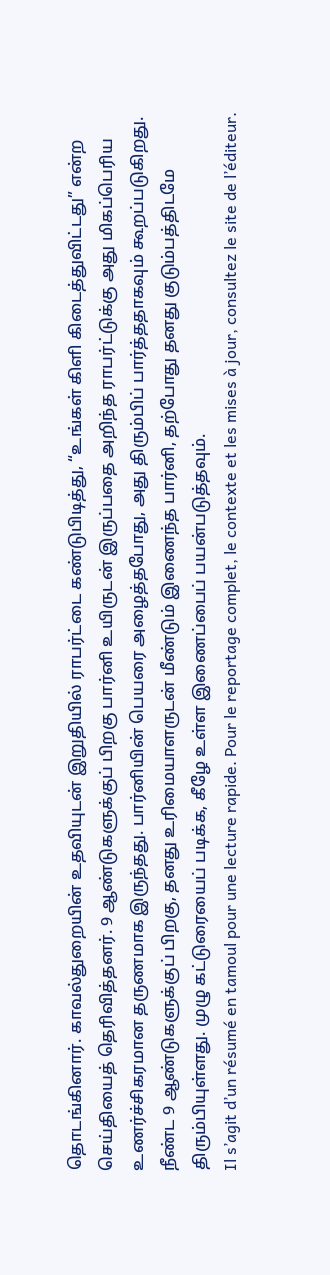தொடங்கினார். காவல்துறையின் உதவியுடன் இறுதியில் ராபர்ட்டை கண்டுபிடித்து, “உங்கள் கிளி கிடைத்துவிட்டது” என்ற செய்தியைத் தெரிவித்தனர். 9 ஆண்டுகளுக்குப் பிறகு பார்னி உயிருடன் இருப்பதை அறிந்த ராபர்ட்டுக்கு அது மிகப்பெரிய உணர்ச்சிகரமான தருணமாக இருந்தது. பார்னியின் பெயரை அழைத்தபோது, அது திரும்பிப் பார்த்ததாகவும் கூறப்படுகிறது. நீண்ட 9 ஆண்டுகளுக்குப் பிறகு, தனது உரிமையாளருடன் மீண்டும் இணைந்த பார்னி, தற்போது தனது குடும்பத்திடமே திரும்பியுள்ளது. முழு கட்டுரையைப் படிக்க, கீழே உள்ள இணைப்பைப் பயன்படுத்தவும்.
Il s’agit d’un résumé en tamoul pour une lecture rapide. Pour le reportage complet, le contexte et les mises à jour, consultez le site de l’éditeur.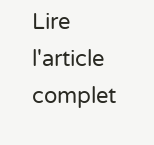Lire l'article complet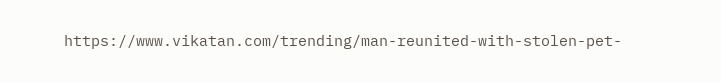https://www.vikatan.com/trending/man-reunited-with-stolen-pet-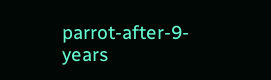parrot-after-9-years